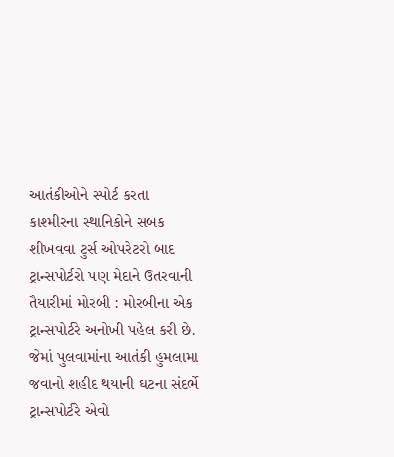આતંકીઓને સ્પોર્ટ કરતા કાશ્મીરના સ્થાનિકોને સબક શીખવવા ટુર્સ ઓપરેટરો બાદ ટ્રાન્સપોર્ટરો પણ મેદાને ઉતરવાની તૈયારીમાં મોરબી : મોરબીના એક ટ્રાન્સપોર્ટરે અનોખી પહેલ કરી છે. જેમાં પુલવામાંના આતંકી હુમલામા જવાનો શહીદ થયાની ઘટના સંદર્ભે ટ્રાન્સપોર્ટરે એવો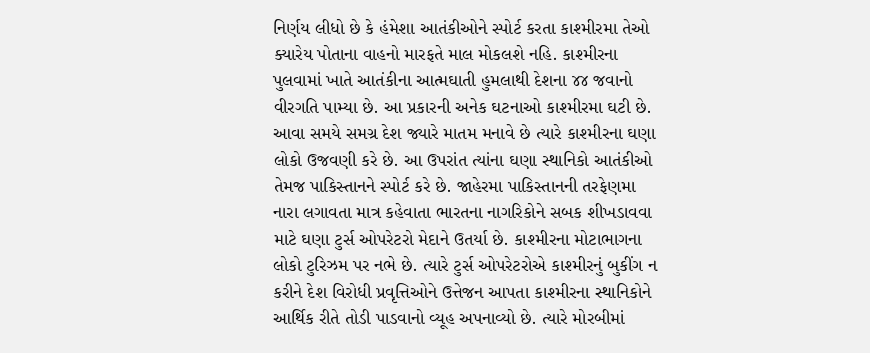નિર્ણય લીધો છે કે હંમેશા આતંકીઓને સ્પોર્ટ કરતા કાશ્મીરમા તેઓ ક્યારેય પોતાના વાહનો મારફતે માલ મોકલશે નહિ. કાશ્મીરના પુલવામાં ખાતે આતંકીના આત્મઘાતી હુમલાથી દેશના ૪૪ જવાનો વીરગતિ પામ્યા છે. આ પ્રકારની અનેક ઘટનાઓ કાશ્મીરમા ઘટી છે. આવા સમયે સમગ્ર દેશ જ્યારે માતમ મનાવે છે ત્યારે કાશ્મીરના ઘણા લોકો ઉજવણી કરે છે. આ ઉપરાંત ત્યાંના ઘણા સ્થાનિકો આતંકીઓ તેમજ પાકિસ્તાનને સ્પોર્ટ કરે છે. જાહેરમા પાકિસ્તાનની તરફેણમા નારા લગાવતા માત્ર કહેવાતા ભારતના નાગરિકોને સબક શીખડાવવા માટે ઘણા ટુર્સ ઓપરેટરો મેદાને ઉતર્યા છે. કાશ્મીરના મોટાભાગના લોકો ટુરિઝમ પર નભે છે. ત્યારે ટુર્સ ઓપરેટરોએ કાશ્મીરનું બુકીંગ ન કરીને દેશ વિરોધી પ્રવૃત્તિઓને ઉત્તેજન આપતા કાશ્મીરના સ્થાનિકોને આર્થિક રીતે તોડી પાડવાનો વ્યૂહ અપનાવ્યો છે. ત્યારે મોરબીમાં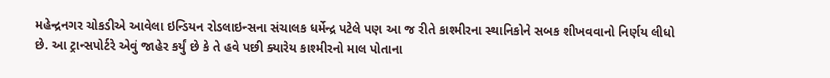મહેન્દ્રનગર ચોકડીએ આવેલા ઇન્ડિયન રોડલાઇન્સના સંચાલક ધર્મેન્દ્ર પટેલે પણ આ જ રીતે કાશ્મીરના સ્થાનિકોને સબક શીખવવાનો નિર્ણય લીધો છે. આ ટ્રાન્સપોર્ટરે એવું જાહેર કર્યું છે કે તે હવે પછી ક્યારેય કાશ્મીરનો માલ પોતાના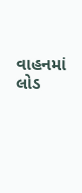વાહનમાં લોડ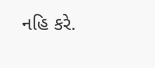નહિ કરે.